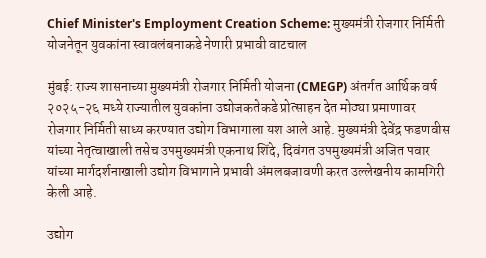Chief Minister's Employment Creation Scheme: मुख्यमंत्री रोजगार निर्मिती योजनेतून युवकांना स्वावलंबनाकडे नेणारी प्रभावी वाटचाल

मुंबई: राज्य शासनाच्या मुख्यमंत्री रोजगार निर्मिती योजना (CMEGP) अंतर्गत आर्थिक वर्ष २०२५-२६ मध्ये राज्यातील युवकांना उद्योजकतेकडे प्रोत्साहन देत मोठ्या प्रमाणावर रोजगार निर्मिती साध्य करण्यात उद्योग विभागाला यश आले आहे. मुख्यमंत्री देवेंद्र फडणवीस यांच्या नेतृत्वाखाली तसेच उपमुख्यमंत्री एकनाथ शिंदे, दिवंगत उपमुख्यमंत्री अजित पवार यांच्या मार्गदर्शनाखाली उद्योग विभागाने प्रभावी अंमलबजावणी करत उल्लेखनीय कामगिरी केली आहे.

उद्योग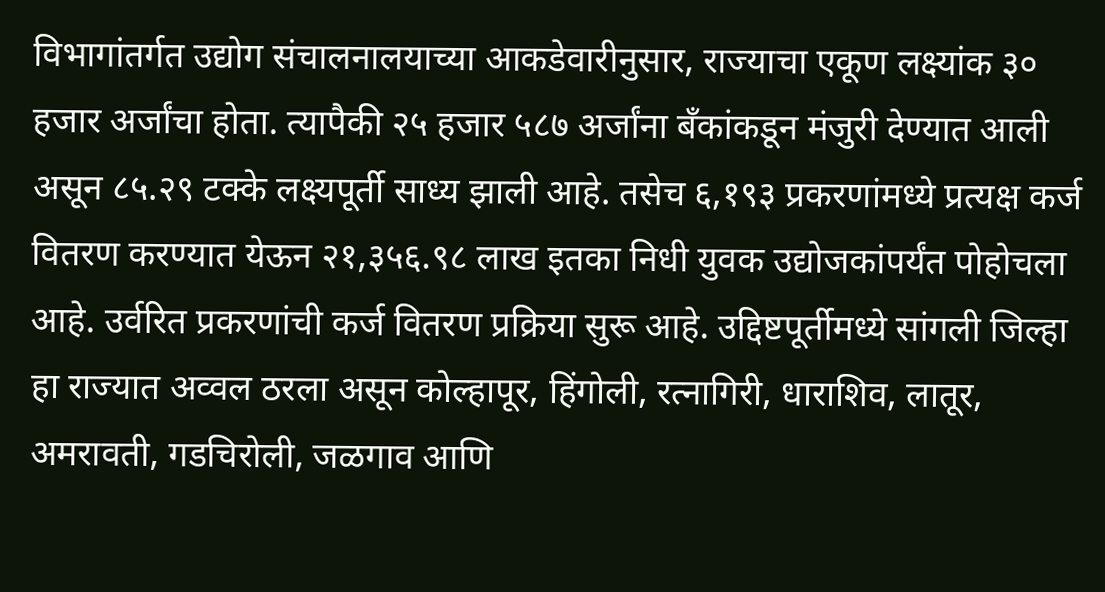विभागांतर्गत उद्योग संचालनालयाच्या आकडेवारीनुसार, राज्याचा एकूण लक्ष्यांक ३० हजार अर्जांचा होता. त्यापैकी २५ हजार ५८७ अर्जांना बँकांकडून मंजुरी देण्यात आली असून ८५.२९ टक्के लक्ष्यपूर्ती साध्य झाली आहे. तसेच ६,१९३ प्रकरणांमध्ये प्रत्यक्ष कर्ज वितरण करण्यात येऊन २१,३५६.९८ लाख इतका निधी युवक उद्योजकांपर्यंत पोहोचला आहे. उर्वरित प्रकरणांची कर्ज वितरण प्रक्रिया सुरू आहे. उद्दिष्टपूर्तीमध्ये सांगली जिल्हा हा राज्यात अव्वल ठरला असून कोल्हापूर, हिंगोली, रत्नागिरी, धाराशिव, लातूर, अमरावती, गडचिरोली, जळगाव आणि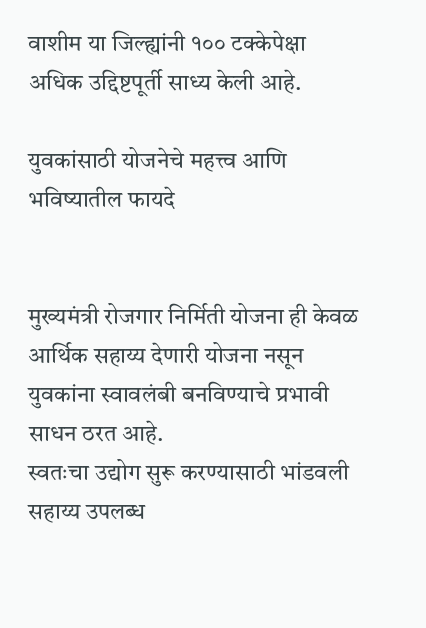वाशीम या जिल्ह्यांनी १०० टक्केपेक्षा अधिक उद्दिष्टपूर्ती साध्य केली आहे.

युवकांसाठी योजनेचे महत्त्व आणि भविष्यातील फायदे


मुख्यमंत्री रोजगार निर्मिती योजना ही केवळ आर्थिक सहाय्य देणारी योजना नसून युवकांना स्वावलंबी बनविण्याचे प्रभावी साधन ठरत आहे.
स्वतःचा उद्योग सुरू करण्यासाठी भांडवली सहाय्य उपलब्ध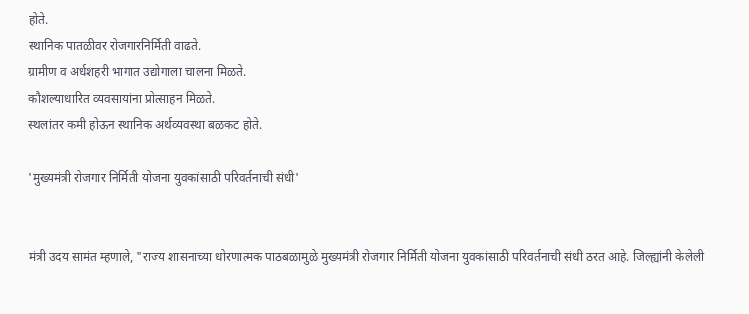होते.
स्थानिक पातळीवर रोजगारनिर्मिती वाढते.
ग्रामीण व अर्धशहरी भागात उद्योगाला चालना मिळते.
कौशल्याधारित व्यवसायांना प्रोत्साहन मिळते.
स्थलांतर कमी होऊन स्थानिक अर्थव्यवस्था बळकट होते.

'मुख्यमंत्री रोजगार निर्मिती योजना युवकांसाठी परिवर्तनाची संधी'


मंत्री उदय सामंत म्हणाले, "राज्य शासनाच्या धोरणात्मक पाठबळामुळे मुख्यमंत्री रोजगार निर्मिती योजना युवकांसाठी परिवर्तनाची संधी ठरत आहे. जिल्ह्यांनी केलेली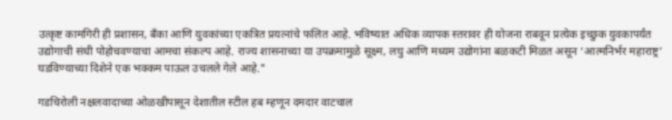उत्कृष्ट कामगिरी ही प्रशासन, बँका आणि युवकांच्या एकत्रित प्रयत्नांचे फलित आहे. भविष्यात अधिक व्यापक स्तरावर ही योजना राबवून प्रत्येक इच्छुक युवकापर्यंत उद्योगाची संधी पोहोचवण्याचा आमचा संकल्प आहे. राज्य शासनाच्या या उपक्रमामुळे सूक्ष्म, लघु आणि मध्यम उद्योगांना बळकटी मिळत असून ‘आत्मनिर्भर महाराष्ट्र’ घडविण्याच्या दिशेने एक भक्कम पाऊल उचलले गेले आहे."

गडचिरोली नक्षलवादाच्या ओळखीपासून देशातील स्टील हब म्हणून दमदार वाटचाल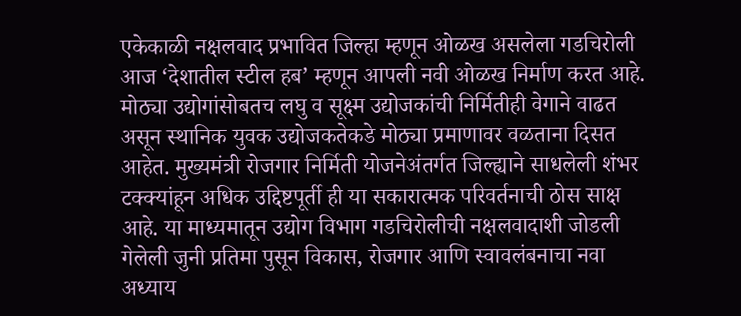एकेकाळी नक्षलवाद प्रभावित जिल्हा म्हणून ओळख असलेला गडचिरोली आज ‘देशातील स्टील हब’ म्हणून आपली नवी ओळख निर्माण करत आहे. मोठ्या उद्योगांसोबतच लघु व सूक्ष्म उद्योजकांची निर्मितीही वेगाने वाढत असून स्थानिक युवक उद्योजकतेकडे मोठ्या प्रमाणावर वळताना दिसत आहेत. मुख्यमंत्री रोजगार निर्मिती योजनेअंतर्गत जिल्ह्याने साधलेली शंभर टक्क्यांहून अधिक उद्दिष्टपूर्ती ही या सकारात्मक परिवर्तनाची ठोस साक्ष आहे. या माध्यमातून उद्योग विभाग गडचिरोलीची नक्षलवादाशी जोडली गेलेली जुनी प्रतिमा पुसून विकास, रोजगार आणि स्वावलंबनाचा नवा अध्याय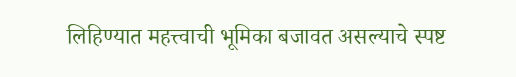लिहिण्यात महत्त्वाची भूमिका बजावत असल्याचे स्पष्ट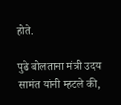होते.

पुढे बोलताना मंत्री उदय सामंत यांनी म्हटले की,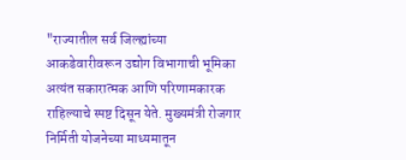"राज्यातील सर्व जिल्ह्यांच्या आकडेवारीवरून उद्योग विभागाची भूमिका अत्यंत सकारात्मक आणि परिणामकारक राहिल्याचे स्पष्ट दिसून येते. मुख्यमंत्री रोजगार निर्मिती योजनेच्या माध्यमातून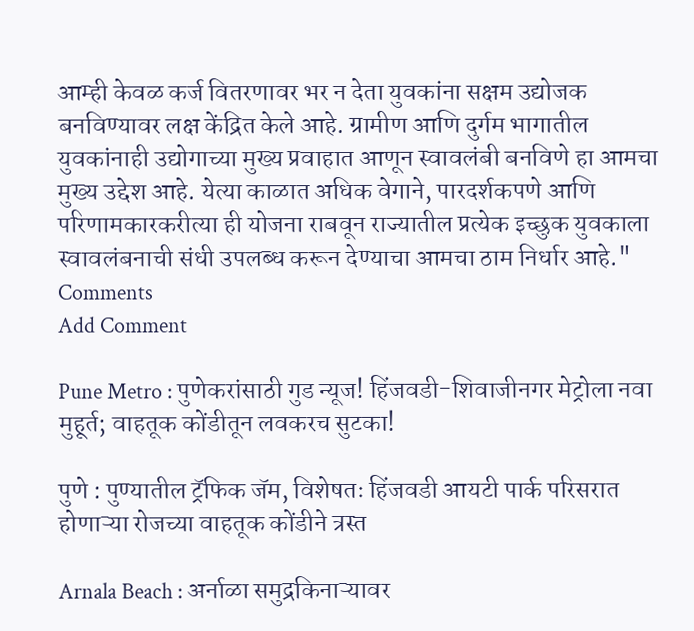आम्ही केवळ कर्ज वितरणावर भर न देता युवकांना सक्षम उद्योजक बनविण्यावर लक्ष केंद्रित केले आहे. ग्रामीण आणि दुर्गम भागातील युवकांनाही उद्योगाच्या मुख्य प्रवाहात आणून स्वावलंबी बनविणे हा आमचा मुख्य उद्देश आहे. येत्या काळात अधिक वेगाने, पारदर्शकपणे आणि परिणामकारकरीत्या ही योजना राबवून राज्यातील प्रत्येक इच्छुक युवकाला स्वावलंबनाची संधी उपलब्ध करून देण्याचा आमचा ठाम निर्धार आहे."
Comments
Add Comment

Pune Metro : पुणेकरांसाठी गुड न्यूज! हिंजवडी-शिवाजीनगर मेट्रोला नवा मुहूर्त; वाहतूक कोंडीतून लवकरच सुटका!

पुणे : पुण्यातील ट्रॅफिक जॅम, विशेषतः हिंजवडी आयटी पार्क परिसरात होणाऱ्या रोजच्या वाहतूक कोंडीने त्रस्त

Arnala Beach : अर्नाळा समुद्रकिनाऱ्यावर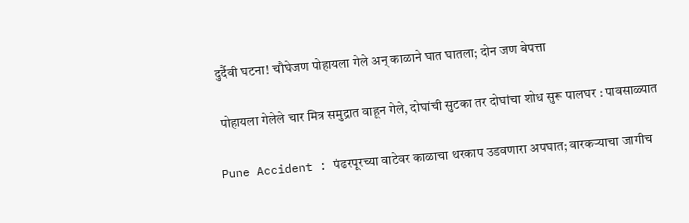दुर्दैवी घटना! चौघेजण पोहायला गेले अन् काळाने घात घातला; दोन जण बेपत्ता

 पोहायला गेलेले चार मित्र समुद्रात वाहून गेले, दोघांची सुटका तर दोघांचा शोध सुरू पालघर : पावसाळ्यात

Pune Accident : पंढरपूरच्या वाटेवर काळाचा थरकाप उडवणारा अपघात; वारकऱ्याचा जागीच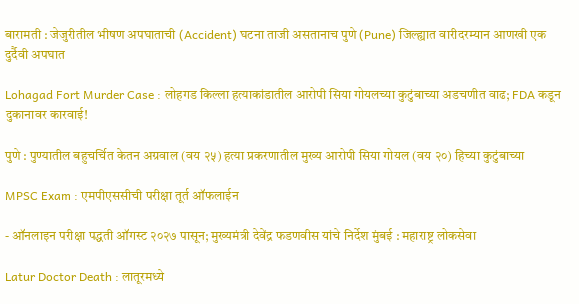बारामती : जेजुरीतील भीषण अपघाताची (Accident) घटना ताजी असतानाच पुणे (Pune) जिल्ह्यात वारीदरम्यान आणखी एक दुर्दैवी अपघात

Lohagad Fort Murder Case : लोहगड किल्ला हत्याकांडातील आरोपी सिया गोयलच्या कुटुंबाच्या अडचणीत वाढ; FDA कडून दुकानावर कारवाई!

पुणे : पुण्यातील बहुचर्चित केतन अग्रवाल (वय २५) हत्या प्रकरणातील मुख्य आरोपी सिया गोयल (वय २०) हिच्या कुटुंबाच्या

MPSC Exam : एमपीएससीची परीक्षा तूर्त ऑफलाईन

- ऑनलाइन परीक्षा पद्धती ऑगस्ट २०२७ पासून; मुख्यमंत्री देवेंद्र फडणवीस यांचे निर्देश मुंबई : महाराष्ट्र लोकसेवा

Latur Doctor Death : लातूरमध्ये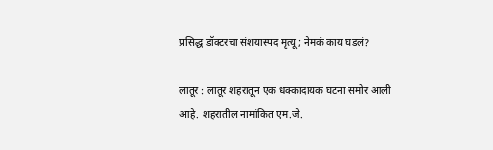प्रसिद्ध डॉक्टरचा संशयास्पद मृत्यू; नेमकं काय घडलं?

लातूर : लातूर शहरातून एक धक्कादायक घटना समोर आली आहे. शहरातील नामांकित एम.जे.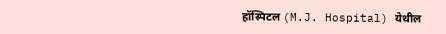हॉस्पिटल (M.J. Hospital) येथील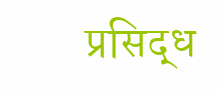प्रसिद्ध